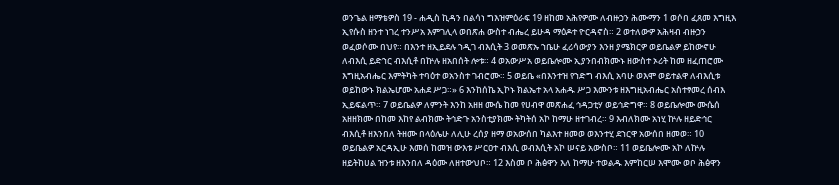ወንጌል ዘማቴዎስ 19 - ሐዲስ ኪዳን በልሳነ ግእዝምዕራፍ 19 ዘከመ አሕየዎሙ ለብዙኃን ሕሙማን 1 ወሶበ ፈጸመ እግዚእ ኢየሱስ ዘንተ ነገረ ተንሥአ እምገሊላ ወበጽሐ ውስተ ብሔረ ይሁዳ ማዕዶተ ዮርዳኖስ። 2 ወተለውዎ አሕዛብ ብዙኃን ወፈወሶሙ በህየ። በእንተ ዘኢይደሉ ኀዲገ ብእሲት 3 ወመጽኡ ኀቤሁ ፈሪሳውያን እንዘ ያሜክርዎ ወይቤልዎ ይከውኖሁ ለብእሲ ይድኀር ብእሲቶ በኵሉ ዘአበሰት ሎቱ። 4 ወአውሥአ ወይቤሎሙ ኢያንበብክሙኑ ዘውስተ ኦሪት ከመ ዘፈጠሮሙ እግዚአብሔር እምትካት ተባዕተ ወአንስተ ገብሮሙ። 5 ወይቤ «በእንተዝ የኀድግ ብእሲ አባሁ ወእሞ ወይተልዋ ለብእሲቱ ወይከውኑ ክልኤሆሙ አሐደ ሥጋ።» 6 እንከሰኬ ኢኮኑ ክልኤተ አላ አሐዱ ሥጋ እሙንቱ ዘእግዚአብሔር አስተፃመረ ሰብእ ኢይፍልጥ። 7 ወይቤልዎ ለምንት እንከ አዘዘ ሙሴ ከመ የሀብዋ መጽሐፈ ኅዳጋቲሃ ወይኅድግዋ። 8 ወይቤሎሙ ሙሴሰ አዘዘክሙ በከመ እከየ ልብክሙ ትኅድጉ አንስቲያክሙ ትካትሰ አኮ ከማሁ ዘተገብረ። 9 እብለክሙ አነሂ ኵሉ ዘይድኅር ብእሲቶ ዘእንበለ ትዘሙ በላዕሌሁ ለሊሁ ረሰያ ዘማ ወአውሰበ ካልእተ ዘመወ ወእንተሂ ደኀርዋ አውሰበ ዘመወ። 10 ወይቤልዎ አርዳኢሁ እመሰ ከመዝ ውእቱ ሥርዐተ ብእሲ ወብእሲት አኮ ሠናይ አውስቦ። 11 ወይቤሎሙ አኮ ለኵሉ ዘይትከሀል ዝንቱ ዘእንበለ ዳዕሙ ለዘተውህቦ። 12 እስመ ቦ ሕፅዋን እለ ከማሁ ተወልዱ እምከርሠ እሞሙ ወቦ ሕፅዋን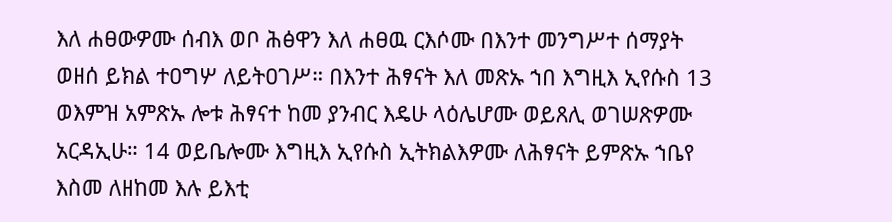እለ ሐፀውዎሙ ሰብእ ወቦ ሕፅዋን እለ ሐፀዉ ርእሶሙ በእንተ መንግሥተ ሰማያት ወዘሰ ይክል ተዐግሦ ለይትዐገሥ። በእንተ ሕፃናት እለ መጽኡ ኀበ እግዚእ ኢየሱስ 13 ወእምዝ አምጽኡ ሎቱ ሕፃናተ ከመ ያንብር እዴሁ ላዕሌሆሙ ወይጸሊ ወገሠጽዎሙ አርዳኢሁ። 14 ወይቤሎሙ እግዚእ ኢየሱስ ኢትክልእዎሙ ለሕፃናት ይምጽኡ ኀቤየ እስመ ለዘከመ እሉ ይእቲ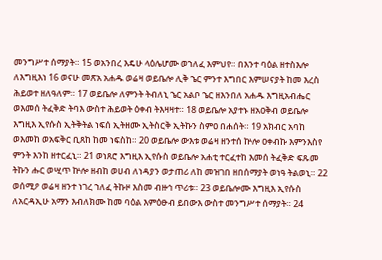መንግሥተ ሰማያት። 15 ወአንበረ እዴሁ ላዕሌሆሙ ወኀለፈ እምህየ። በእንተ ባዕል ዘተስእሎ ለእግዚእነ 16 ወናሁ መጽአ አሐዱ ወሬዛ ወይቤሎ ሊቅ ኄር ምንተ እግበር እምሠናያት ከመ እረስ ሕይወተ ዘለዓለም። 17 ወይቤሎ ለምንት ትብለኒ ኄር አልቦ ኄር ዘእንበለ አሐዱ እግዚአብሔር ወእመሰ ትፈቅድ ትባእ ውስተ ሕይወት ዕቀብ ትእዛዛተ። 18 ወይቤሎ አያተኑ ዘአዐቅብ ወይቤሎ እግዚእ ኢየሱስ ኢትቅትል ነፍሰ ኢትዘሙ ኢትስርቅ ኢትኩን ስምዐ በሐሰት። 19 አክብር አባከ ወእመከ ወአፍቅር ቢጸከ ከመ ነፍስከ። 20 ወይቤሎ ውእቱ ወሬዛ ዘንተሰ ኵሎ ዐቀብኩ እምንእስየ ምንት እንከ ዘተርፈኒ። 21 ወነጸሮ እግዚእ ኢየሱስ ወይቤሎ አሐቲ ተርፈተከ እመሰ ትፈቅድ ፍጹመ ትኩን ሑር ወሢጥ ኵሎ ዘብከ ወሀብ ለነዳያን ወታጠሪ ለከ መዝገበ ዘበሰማያት ወነዓ ትልወኒ። 22 ወሰሚዖ ወሬዛ ዘንተ ነገረ ኀለፈ ትኩዞ እስመ ብዙኅ ጥሪቱ። 23 ወይቤሎሙ እግዚእ ኢየሱስ ለአርዳኢሁ አማን እብለክሙ ከመ ባዕል እምዕፁብ ይበውእ ውስተ መንግሥተ ሰማያት። 24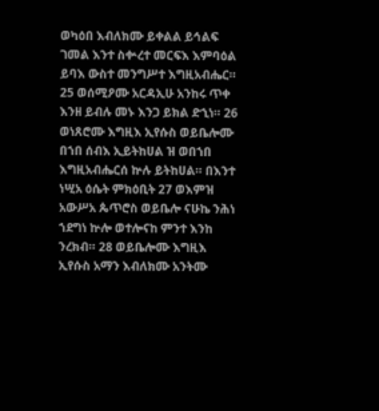ወካዕበ እብለክሙ ይቀልል ይኅልፍ ገመል እንተ ስቍረተ መርፍእ እምባዕል ይባእ ውስተ መንግሥተ እግዚአብሔር። 25 ወሰሚዖሙ አርዳኢሁ አንከሩ ጥቀ እንዘ ይብሉ መኑ እንጋ ይክል ድኂነ። 26 ወነጸሮሙ እግዚእ ኢየሱስ ወይቤሎሙ በኀበ ሰብእ ኢይትከሀል ዝ ወበኀበ እግዚአብሔርሰ ኵሉ ይትከሀል። በእንተ ነሢአ ዕሴት ምክዕቢት 27 ወእምዝ አውሥአ ጴጥሮስ ወይቤሎ ናሁኬ ንሕነ ኀደግነ ኵሎ ወተሎናከ ምንተ እንከ ንረክብ። 28 ወይቤሎሙ እግዚእ ኢየሱስ አማን እብለክሙ አንትሙ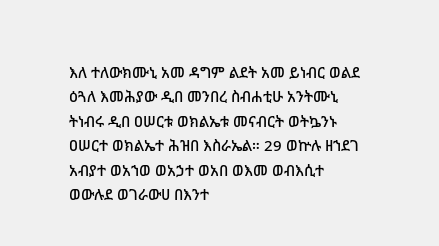እለ ተለውክሙኒ አመ ዳግም ልደት አመ ይነብር ወልደ ዕጓለ እመሕያው ዲበ መንበረ ስብሐቲሁ አንትሙኒ ትነብሩ ዲበ ዐሠርቱ ወክልኤቱ መናብርት ወትኴንኑ ዐሠርተ ወክልኤተ ሕዝበ እስራኤል። 29 ወኵሉ ዘኀደገ አብያተ ወአኀወ ወአኃተ ወአበ ወእመ ወብእሲተ ወውሉደ ወገራውሀ በእንተ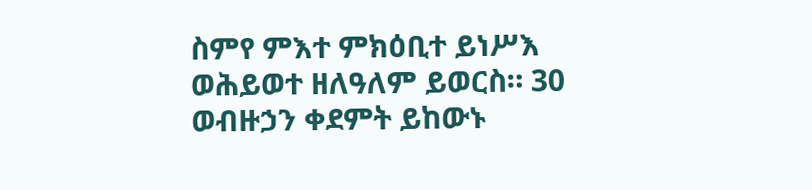ስምየ ምእተ ምክዕቢተ ይነሥእ ወሕይወተ ዘለዓለም ይወርስ። 30 ወብዙኃን ቀደምት ይከውኑ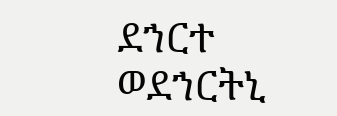ደኀርተ ወደኀርትኒ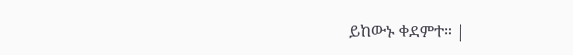ይከውኑ ቀደምተ። |